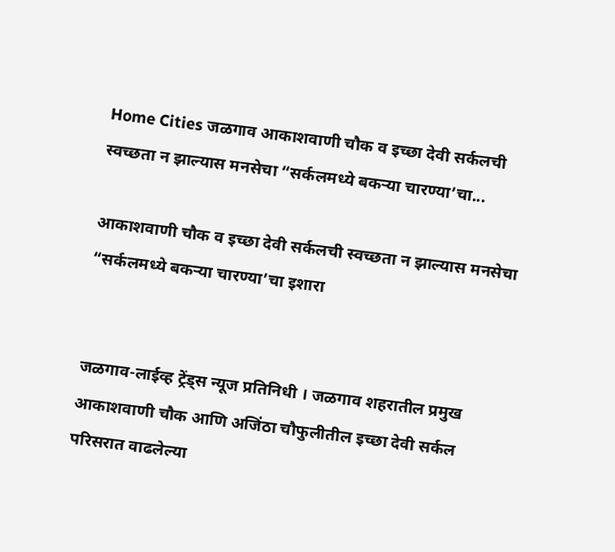Home Cities जळगाव आकाशवाणी चौक व इच्छा देवी सर्कलची स्वच्छता न झाल्यास मनसेचा “सर्कलमध्ये बकऱ्या चारण्या’चा...

आकाशवाणी चौक व इच्छा देवी सर्कलची स्वच्छता न झाल्यास मनसेचा “सर्कलमध्ये बकऱ्या चारण्या’चा इशारा


जळगाव-लाईव्ह ट्रेंड्स न्यूज प्रतिनिधी । जळगाव शहरातील प्रमुख आकाशवाणी चौक आणि अजिंठा चौफुलीतील इच्छा देवी सर्कल परिसरात वाढलेल्या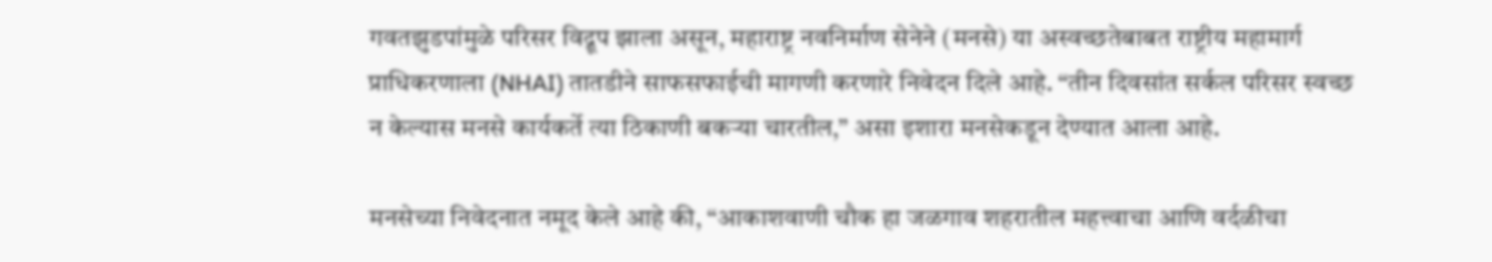गवतझुडपांमुळे परिसर विद्रूप झाला असून, महाराष्ट्र नवनिर्माण सेनेने (मनसे) या अस्वच्छतेबाबत राष्ट्रीय महामार्ग प्राधिकरणाला (NHAI) तातडीने साफसफाईची मागणी करणारे निवेदन दिले आहे. “तीन दिवसांत सर्कल परिसर स्वच्छ न केल्यास मनसे कार्यकर्ते त्या ठिकाणी बकऱ्या चारतील,” असा इशारा मनसेकडून देण्यात आला आहे.

मनसेच्या निवेदनात नमूद केले आहे की, “आकाशवाणी चौक हा जळगाव शहरातील महत्त्वाचा आणि वर्दळीचा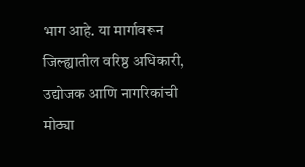भाग आहे. या मार्गावरून जिल्ह्यातील वरिष्ठ अधिकारी, उद्योजक आणि नागरिकांची मोठ्या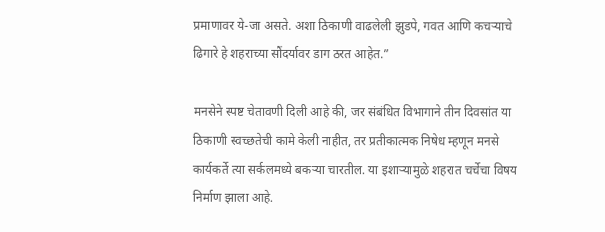प्रमाणावर ये-जा असते. अशा ठिकाणी वाढलेली झुडपे, गवत आणि कचऱ्याचे ढिगारे हे शहराच्या सौंदर्यावर डाग ठरत आहेत.”

मनसेने स्पष्ट चेतावणी दिली आहे की, जर संबंधित विभागाने तीन दिवसांत या ठिकाणी स्वच्छतेची कामे केली नाहीत, तर प्रतीकात्मक निषेध म्हणून मनसे कार्यकर्ते त्या सर्कलमध्ये बकऱ्या चारतील. या इशाऱ्यामुळे शहरात चर्चेचा विषय निर्माण झाला आहे.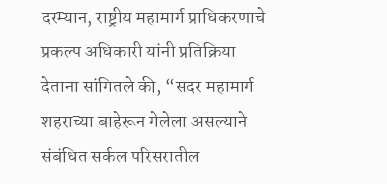दरम्यान, राष्ट्रीय महामार्ग प्राधिकरणाचे प्रकल्प अधिकारी यांनी प्रतिक्रिया देताना सांगितले की, “सदर महामार्ग शहराच्या बाहेरून गेलेला असल्याने संबंधित सर्कल परिसरातील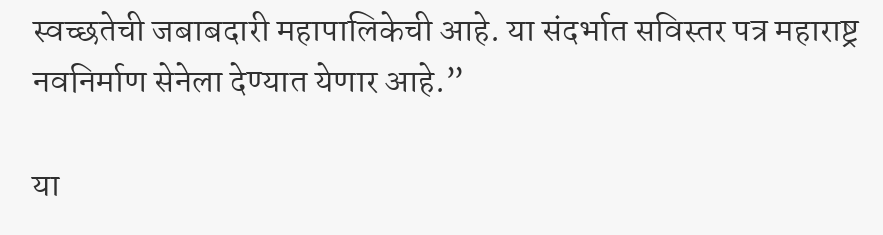स्वच्छतेची जबाबदारी महापालिकेची आहे. या संदर्भात सविस्तर पत्र महाराष्ट्र नवनिर्माण सेनेला देण्यात येणार आहे.”

या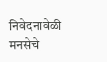निवेदनावेळी मनसेचे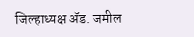जिल्हाध्यक्ष ॲड. जमील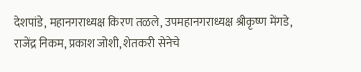देशपांडे, महानगराध्यक्ष किरण तळले, उपमहानगराध्यक्ष श्रीकृष्ण मेंगडे, राजेंद्र निकम, प्रकाश जोशी, शेतकरी सेनेचे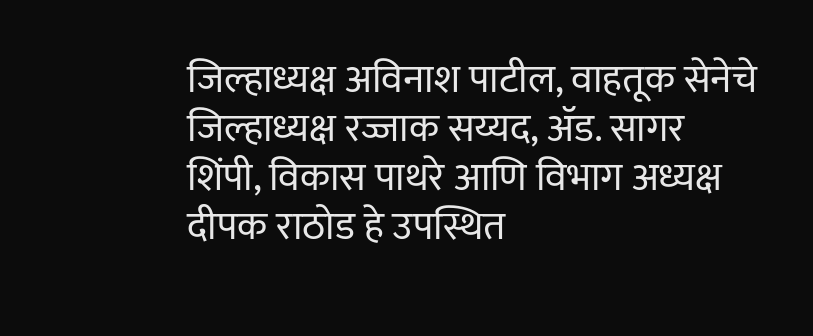जिल्हाध्यक्ष अविनाश पाटील, वाहतूक सेनेचे जिल्हाध्यक्ष रज्जाक सय्यद, ॲड. सागर शिंपी, विकास पाथरे आणि विभाग अध्यक्ष दीपक राठोड हे उपस्थित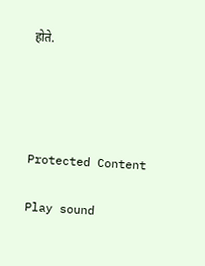होते.




Protected Content

Play sound